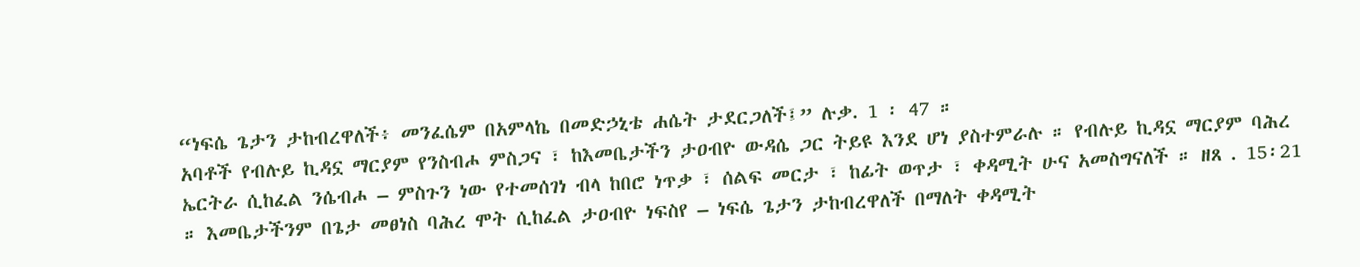“ነፍሴ ጌታን ታከብረዋለች፥ መንፈሴም በአምላኬ በመድኃኒቴ ሐሴት ታደርጋለች፤” ሉቃ. 1 ፡ 47 ።
አባቶች የብሉይ ኪዳኗ ማርያም የንስብሖ ምስጋና ፣ ከእመቤታችን ታዐብዮ ውዳሴ ጋር ትይዩ እንደ ሆነ ያስተምራሉ ። የብሉይ ኪዳኗ ማርያም ባሕረ ኤርትራ ሲከፈል ንሴብሖ – ምስጉን ነው የተመሰገነ ብላ ከበሮ ነጥቃ ፣ ሰልፍ መርታ ፣ ከፊት ወጥታ ፣ ቀዳሚት ሁና አመስግናለች ። ዘጸ . 15፡21 ። እመቤታችንም በጌታ መፀነስ ባሕረ ሞት ሲከፈል ታዐብዮ ነፍስየ – ነፍሴ ጌታን ታከብረዋለች በማለት ቀዳሚት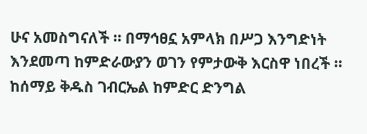ሁና አመስግናለች ። በማኅፀኗ አምላክ በሥጋ እንግድነት እንደመጣ ከምድራውያን ወገን የምታውቅ እርስዋ ነበረች ። ከሰማይ ቅዱስ ገብርኤል ከምድር ድንግል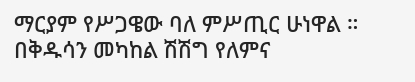ማርያም የሥጋዌው ባለ ምሥጢር ሁነዋል ። በቅዱሳን መካከል ሽሽግ የለምና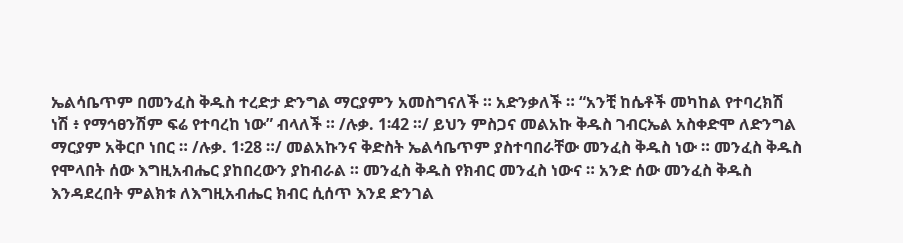ኤልሳቤጥም በመንፈስ ቅዱስ ተረድታ ድንግል ማርያምን አመስግናለች ። አድንቃለች ። “አንቺ ከሴቶች መካከል የተባረክሽ ነሽ ፥ የማኅፀንሽም ፍሬ የተባረከ ነው” ብላለች ። /ሉቃ. 1፡42 ።/ ይህን ምስጋና መልአኩ ቅዱስ ገብርኤል አስቀድሞ ለድንግል ማርያም አቅርቦ ነበር ። /ሉቃ. 1፡28 ።/ መልአኩንና ቅድስት ኤልሳቤጥም ያስተባበራቸው መንፈስ ቅዱስ ነው ። መንፈስ ቅዱስ የሞላበት ሰው እግዚአብሔር ያከበረውን ያከብራል ። መንፈስ ቅዱስ የክብር መንፈስ ነውና ። አንድ ሰው መንፈስ ቅዱስ እንዳደረበት ምልክቱ ለእግዚአብሔር ክብር ሲሰጥ እንደ ድንገል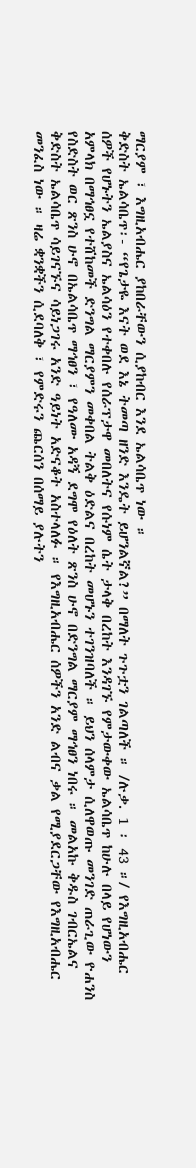ማርያም ፣ እግዚአብሔር ያከበራቸውን ሲያከብር እንደ ኤልሳቤጥ ነው ።
ቅድስት ኤልሳቤጥ፡- “የጌታዬ እናት ወደ እኔ ትመጣ ዘንድ እንዴት ይሆንልኛል?” በማለት ጉጉቷን ገልጣለች ። /ሉቃ. 1 ፡ 43 ።/ የእግዚአብሔር ሰዎች የሆኑትን ኤልያስና ኤልሳዕን የተቀበሉ የሰራፕታዋ መበለትና የሱነም ሴት ታላቅ በረከት እንዳገኙ የምታውቀው ኤልሳቤጥ ከሁሉ በላይ የሆነውን አምላክ በማኅፀኗ የተሸከመች ድንግል ማርያምን መቀበል ትልቅ ዕድልና በረከት መሆኑን ተገንዝባለች ። ይህን ሰላምታ ሲለዋወጡ መንገድ ጠራጊው ዮሐንስ የስድስት ወር ጽንስ ሁኖ በኤልሳቤጥ ማኅፀን ፣ የዓለሙ አዳኝ ደግሞ የዕለት ጽንስ ሁኖ በድንግል ማርያም ማኅፀን ነበሩ ። መልአኩ ቅዱስ ገብርኤልና ቅድስት ኤልሳቤጥ ሳይገናኙና ሳይነጋገሩ አንድ ዓይነት አድናቆት አስተላለፉ ። የእግዚአብሔር ሰዎችን አንድ ልብና ቃል የሚያደርጋቸው የእግዚአብሔር መንፈስ ነው ። ዛሬ ቋንቋችን ሲደባለቅ ፣ የምድሩን ጨርሰን በሰማይ ያሉትን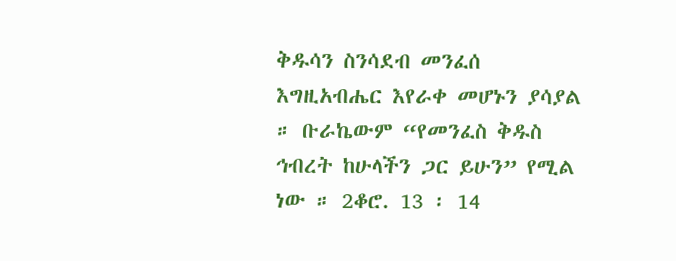ቅዱሳን ስንሳደብ መንፈሰ እግዚአብሔር እየራቀ መሆኑን ያሳያል ። ቡራኬውም “የመንፈስ ቅዱስ ኅብረት ከሁላችን ጋር ይሁን” የሚል ነው ። 2ቆሮ. 13 ፡ 14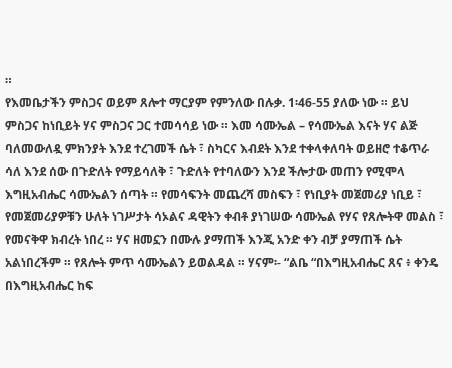።
የእመቤታችን ምስጋና ወይም ጸሎተ ማርያም የምንለው በሉቃ. 1፡46-55 ያለው ነው ። ይህ ምስጋና ከነቢይት ሃና ምስጋና ጋር ተመሳሳይ ነው ። እመ ሳሙኤል – የሳሙኤል እናት ሃና ልጅ ባለመውለዷ ምክንያት እንደ ተረገመች ሴት ፣ ስካርና እብደት እንደ ተቀላቀለባት ወይዘሮ ተቆጥራ ሳለ እንደ ሰው በጉድለት የማይሳለቅ ፣ ጉድለት የተባለውን እንደ ችሎታው መጠን የሚሞላ እግዚአብሔር ሳሙኤልን ሰጣት ። የመሳፍንት መጨረሻ መስፍን ፣ የነቢያት መጀመሪያ ነቢይ ፣ የመጀመሪያዎቹን ሁለት ነገሥታት ሳኦልና ዳዊትን ቀብቶ ያነገሠው ሳሙኤል የሃና የጸሎትዋ መልስ ፣ የመናቅዋ ክብረት ነበረ ። ሃና ዘመኗን በሙሉ ያማጠች እንጂ አንድ ቀን ብቻ ያማጠች ሴት አልነበረችም ። የጸሎት ምጥ ሳሙኤልን ይወልዳል ። ሃናም፡- “ልቤ “በእግዚአብሔር ጸና ፥ ቀንዴ በእግዚአብሔር ከፍ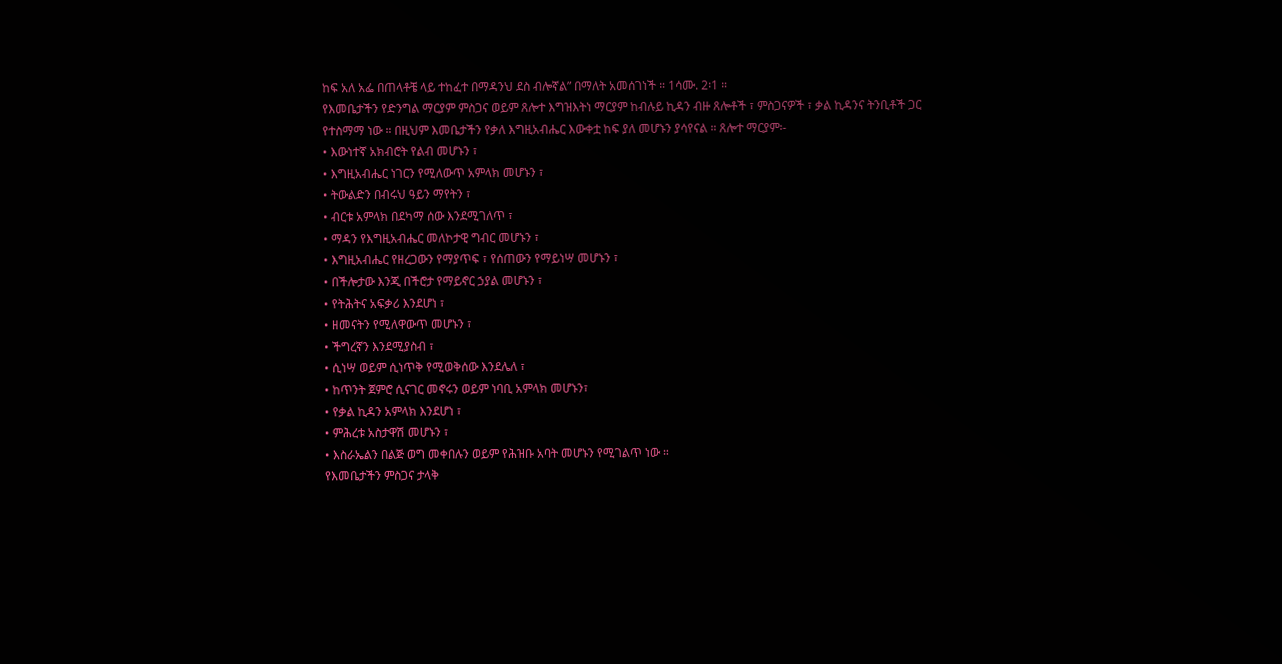ከፍ አለ አፌ በጠላቶቼ ላይ ተከፈተ በማዳንህ ደስ ብሎኛል” በማለት አመሰገነች ። 1ሳሙ. 2፡1 ።
የእመቤታችን የድንግል ማርያም ምስጋና ወይም ጸሎተ እግዝእትነ ማርያም ከብሉይ ኪዳን ብዙ ጸሎቶች ፣ ምስጋናዎች ፣ ቃል ኪዳንና ትንቢቶች ጋር የተስማማ ነው ። በዚህም እመቤታችን የቃለ እግዚአብሔር እውቀቷ ከፍ ያለ መሆኑን ያሳየናል ። ጸሎተ ማርያም፡-
• እውነተኛ አክብሮት የልብ መሆኑን ፣
• እግዚአብሔር ነገርን የሚለውጥ አምላክ መሆኑን ፣
• ትውልድን በብሩህ ዓይን ማየትን ፣
• ብርቱ አምላክ በደካማ ሰው እንደሚገለጥ ፣
• ማዳን የእግዚአብሔር መለኮታዊ ግብር መሆኑን ፣
• እግዚአብሔር የዘረጋውን የማያጥፍ ፣ የሰጠውን የማይነሣ መሆኑን ፣
• በችሎታው እንጂ በችሮታ የማይኖር ኃያል መሆኑን ፣
• የትሕትና አፍቃሪ እንደሆነ ፣
• ዘመናትን የሚለዋውጥ መሆኑን ፣
• ችግረኛን እንደሚያስብ ፣
• ሲነሣ ወይም ሲነጥቅ የሚወቅሰው እንደሌለ ፣
• ከጥንት ጀምሮ ሲናገር መኖሩን ወይም ነባቢ አምላክ መሆኑን፣
• የቃል ኪዳን አምላክ እንደሆነ ፣
• ምሕረቱ አስታዋሽ መሆኑን ፣
• እስራኤልን በልጅ ወግ መቀበሉን ወይም የሕዝቡ አባት መሆኑን የሚገልጥ ነው ።
የእመቤታችን ምስጋና ታላቅ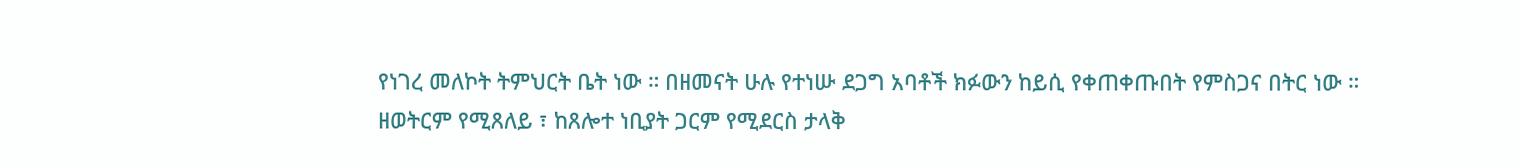የነገረ መለኮት ትምህርት ቤት ነው ። በዘመናት ሁሉ የተነሡ ደጋግ አባቶች ክፉውን ከይሲ የቀጠቀጡበት የምስጋና በትር ነው ። ዘወትርም የሚጸለይ ፣ ከጸሎተ ነቢያት ጋርም የሚደርስ ታላቅ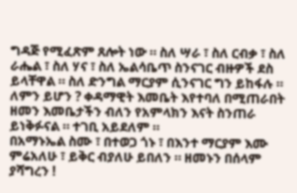ግዳጅ የሚፈጽም ጸሎት ነው ። ስለ ሣራ ፣ ስለ ርብቃ ፣ ስለ ራሔል ፣ ስለ ሃና ፣ ስለ ኤልሳቤጥ ስንናገር ብዙዎች ደስ ይላቸዋል ። ስለ ድንግል ማርያም ሲንናገር ግን ይከፋሉ ። ለምን ይሆን ? ቀዳማዊት እመቤት እየተባለ በሚጠራበት ዘመን እመቤታችን ብለን የአምላክን እናት ስንጠራ ይነቅፉናል ። ተገቢ አይደለም ።
በአማኑኤል ስሙ ፣ በተወጋ ጎኑ ፣ በእንተ ማርያም እሙ ምሬአለሁ ፣ ይቅር ብያለሁ ይበለን ። ዘመኑን በሰላም ያሻግረን !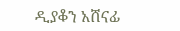ዲያቆን አሸናፊ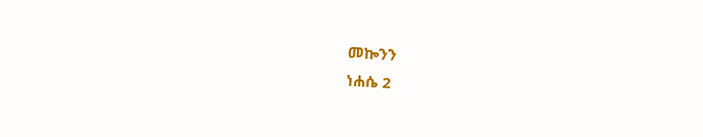መኰንን
ነሐሴ 2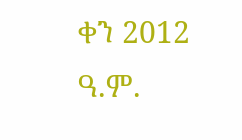ቀን 2012 ዓ.ም.